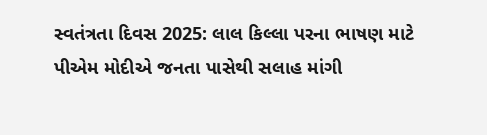સ્વતંત્રતા દિવસ 2025: લાલ કિલ્લા પરના ભાષણ માટે પીએમ મોદીએ જનતા પાસેથી સલાહ માંગી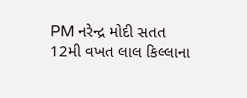PM નરેન્દ્ર મોદી સતત 12મી વખત લાલ કિલ્લાના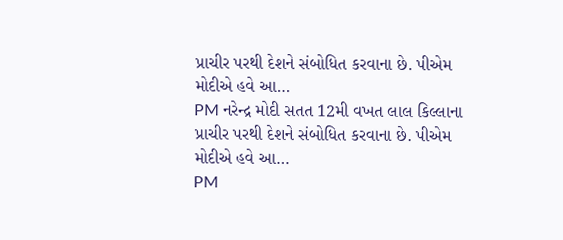પ્રાચીર પરથી દેશને સંબોધિત કરવાના છે. પીએમ મોદીએ હવે આ…
PM નરેન્દ્ર મોદી સતત 12મી વખત લાલ કિલ્લાના પ્રાચીર પરથી દેશને સંબોધિત કરવાના છે. પીએમ મોદીએ હવે આ…
PM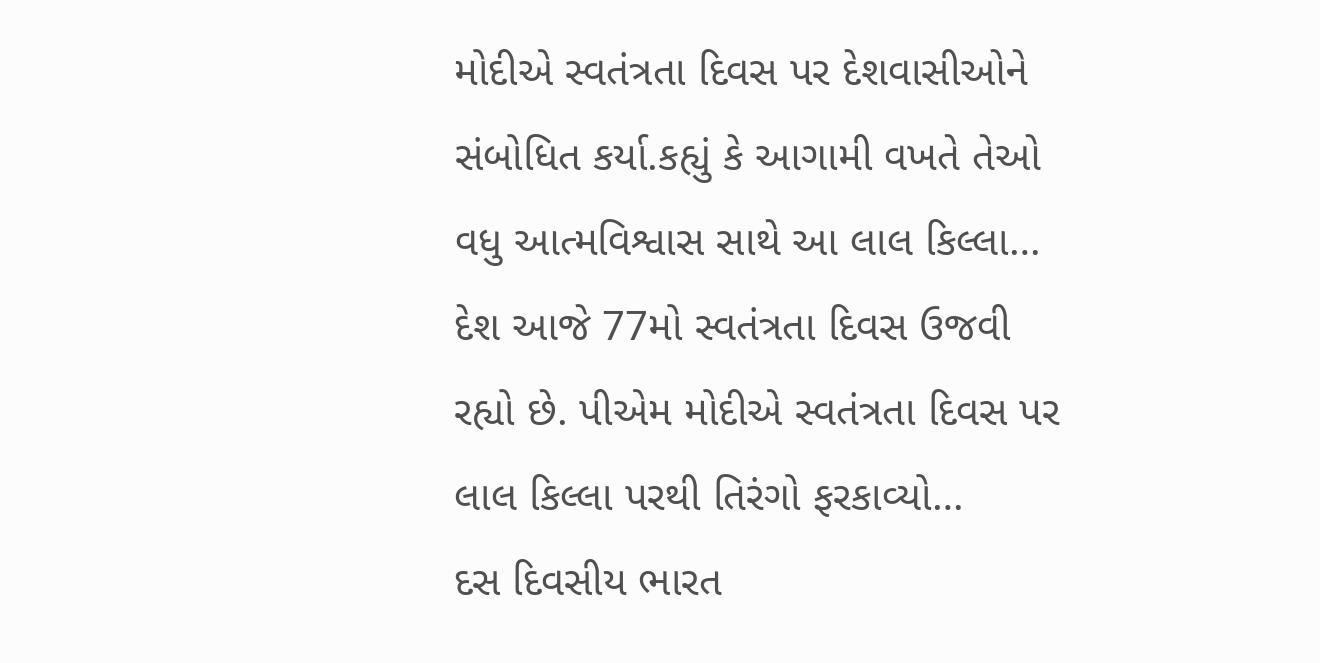મોદીએ સ્વતંત્રતા દિવસ પર દેશવાસીઓને સંબોધિત કર્યા.કહ્યું કે આગામી વખતે તેઓ વધુ આત્મવિશ્વાસ સાથે આ લાલ કિલ્લા…
દેશ આજે 77મો સ્વતંત્રતા દિવસ ઉજવી રહ્યો છે. પીએમ મોદીએ સ્વતંત્રતા દિવસ પર લાલ કિલ્લા પરથી તિરંગો ફરકાવ્યો…
દસ દિવસીય ભારત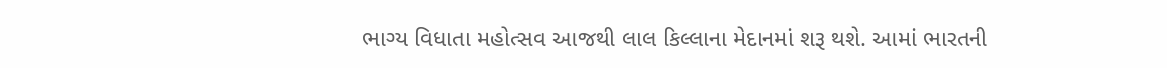ભાગ્ય વિધાતા મહોત્સવ આજથી લાલ કિલ્લાના મેદાનમાં શરૂ થશે. આમાં ભારતની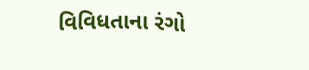વિવિધતાના રંગો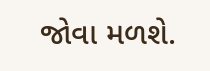જોવા મળશે.